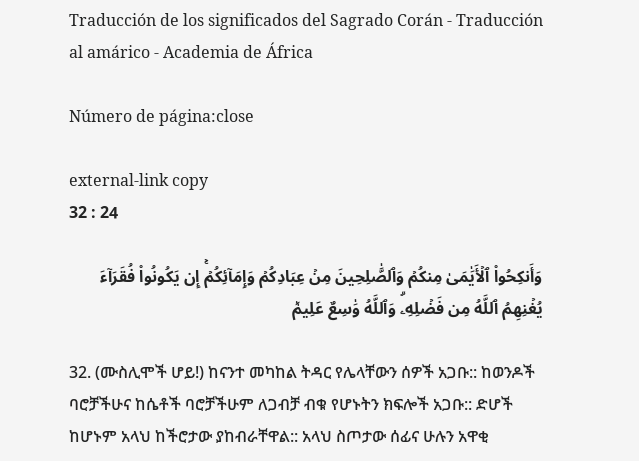Traducción de los significados del Sagrado Corán - Traducción al amárico - Academia de África

Número de página:close

external-link copy
32 : 24

وَأَنكِحُواْ ٱلۡأَيَٰمَىٰ مِنكُمۡ وَٱلصَّٰلِحِينَ مِنۡ عِبَادِكُمۡ وَإِمَآئِكُمۡۚ إِن يَكُونُواْ فُقَرَآءَ يُغۡنِهِمُ ٱللَّهُ مِن فَضۡلِهِۦۗ وَٱللَّهُ وَٰسِعٌ عَلِيمٞ

32. (ሙስሊሞች ሆይ!) ከናንተ መካከል ትዳር የሌላቸውን ሰዎች አጋቡ:: ከወንዶች ባሮቻችሁና ከሴቶች ባሮቻችሁም ለጋብቻ ብቁ የሆኑትን ክፍሎች አጋቡ:: ድሆች ከሆኑም አላህ ከችሮታው ያከብራቸዋል:: አላህ ስጦታው ሰፊና ሁሉን አዋቂ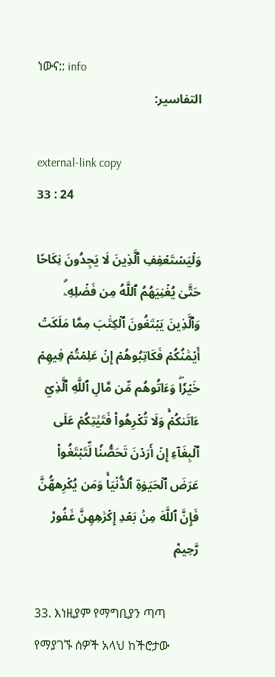ነውና:: info
التفاسير:

external-link copy
33 : 24

وَلۡيَسۡتَعۡفِفِ ٱلَّذِينَ لَا يَجِدُونَ نِكَاحًا حَتَّىٰ يُغۡنِيَهُمُ ٱللَّهُ مِن فَضۡلِهِۦۗ وَٱلَّذِينَ يَبۡتَغُونَ ٱلۡكِتَٰبَ مِمَّا مَلَكَتۡ أَيۡمَٰنُكُمۡ فَكَاتِبُوهُمۡ إِنۡ عَلِمۡتُمۡ فِيهِمۡ خَيۡرٗاۖ وَءَاتُوهُم مِّن مَّالِ ٱللَّهِ ٱلَّذِيٓ ءَاتَىٰكُمۡۚ وَلَا تُكۡرِهُواْ فَتَيَٰتِكُمۡ عَلَى ٱلۡبِغَآءِ إِنۡ أَرَدۡنَ تَحَصُّنٗا لِّتَبۡتَغُواْ عَرَضَ ٱلۡحَيَوٰةِ ٱلدُّنۡيَاۚ وَمَن يُكۡرِههُّنَّ فَإِنَّ ٱللَّهَ مِنۢ بَعۡدِ إِكۡرَٰهِهِنَّ غَفُورٞ رَّحِيمٞ

33. እነዚያም የማግቢያን ጣጣ የማያገኙ ሰዎች አላህ ከችሮታው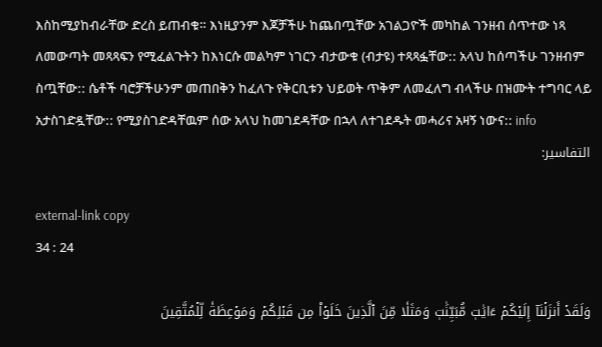እስከሚያከብራቸው ድረስ ይጠብቁ። እነዚያንም እጆቻችሁ ከጨበጧቸው አገልጋዮች መካከል ገንዘብ ሰጥተው ነጻ ለመውጣት መጻጻፍን የሚፈልጉትን ከእነርሱ መልካም ነገርን ብታውቁ (ብታዩ) ተጻጻፏቸው:: አላህ ከሰጣችሁ ገንዘብም ስጧቸው:: ሴቶች ባሮቻችሁንም መጠበቅን ከፈለጉ የቅርቢቱን ህይወት ጥቅም ለመፈለግ ብላችሁ በዝሙት ተግባር ላይ አታስገድዷቸው:: የሚያስገድዳቸዉም ሰው አላህ ከመገደዳቸው በኋላ ለተገደዱት መሓሪና አዛኝ ነውና:: info
التفاسير:

external-link copy
34 : 24

وَلَقَدۡ أَنزَلۡنَآ إِلَيۡكُمۡ ءَايَٰتٖ مُّبَيِّنَٰتٖ وَمَثَلٗا مِّنَ ٱلَّذِينَ خَلَوۡاْ مِن قَبۡلِكُمۡ وَمَوۡعِظَةٗ لِّلۡمُتَّقِينَ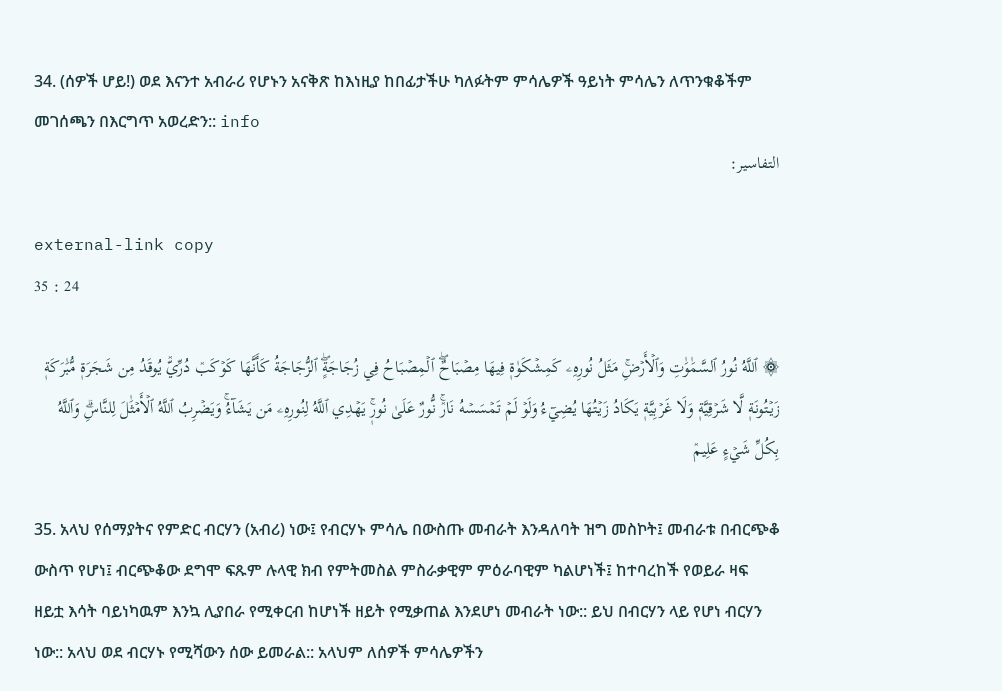34. (ሰዎች ሆይ!) ወደ እናንተ አብራሪ የሆኑን አናቅጽ ከእነዚያ ከበፊታችሁ ካለፉትም ምሳሌዎች ዓይነት ምሳሌን ለጥንቁቆችም መገሰጫን በእርግጥ አወረድን:: info
التفاسير:

external-link copy
35 : 24

۞ ٱللَّهُ نُورُ ٱلسَّمَٰوَٰتِ وَٱلۡأَرۡضِۚ مَثَلُ نُورِهِۦ كَمِشۡكَوٰةٖ فِيهَا مِصۡبَاحٌۖ ٱلۡمِصۡبَاحُ فِي زُجَاجَةٍۖ ٱلزُّجَاجَةُ كَأَنَّهَا كَوۡكَبٞ دُرِّيّٞ يُوقَدُ مِن شَجَرَةٖ مُّبَٰرَكَةٖ زَيۡتُونَةٖ لَّا شَرۡقِيَّةٖ وَلَا غَرۡبِيَّةٖ يَكَادُ زَيۡتُهَا يُضِيٓءُ وَلَوۡ لَمۡ تَمۡسَسۡهُ نَارٞۚ نُّورٌ عَلَىٰ نُورٖۚ يَهۡدِي ٱللَّهُ لِنُورِهِۦ مَن يَشَآءُۚ وَيَضۡرِبُ ٱللَّهُ ٱلۡأَمۡثَٰلَ لِلنَّاسِۗ وَٱللَّهُ بِكُلِّ شَيۡءٍ عَلِيمٞ

35. አላህ የሰማያትና የምድር ብርሃን (አብሪ) ነው፤ የብርሃኑ ምሳሌ በውስጡ መብራት እንዳለባት ዝግ መስኮት፤ መብራቱ በብርጭቆ ውስጥ የሆነ፤ ብርጭቆው ደግሞ ፍጹም ሉላዊ ክብ የምትመስል ምስራቃዊም ምዕራባዊም ካልሆነች፤ ከተባረከች የወይራ ዛፍ ዘይቷ እሳት ባይነካዉም እንኳ ሊያበራ የሚቀርብ ከሆነች ዘይት የሚቃጠል እንደሆነ መብራት ነው:: ይህ በብርሃን ላይ የሆነ ብርሃን ነው:: አላህ ወደ ብርሃኑ የሚሻውን ሰው ይመራል:: አላህም ለሰዎች ምሳሌዎችን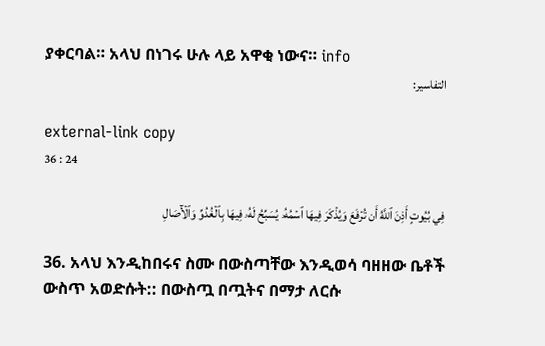ያቀርባል። አላህ በነገሩ ሁሉ ላይ አዋቂ ነውና። info
التفاسير:

external-link copy
36 : 24

فِي بُيُوتٍ أَذِنَ ٱللَّهُ أَن تُرۡفَعَ وَيُذۡكَرَ فِيهَا ٱسۡمُهُۥ يُسَبِّحُ لَهُۥ فِيهَا بِٱلۡغُدُوِّ وَٱلۡأٓصَالِ

36. አላህ እንዲከበሩና ስሙ በውስጣቸው እንዲወሳ ባዘዘው ቤቶች ውስጥ አወድሱት:: በውስጧ በጧትና በማታ ለርሱ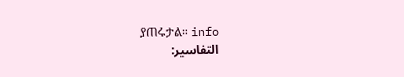ያጠሩታል። info
التفاسير: